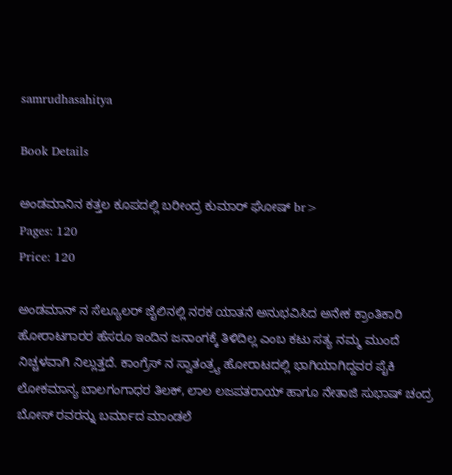samrudhasahitya

Book Details

ಅಂಡಮಾನಿನ ಕತ್ತಲ ಕೂಪದಲ್ಲಿ ಬರೀಂದ್ರ ಕುಮಾರ್ ಘೋಷ್ br>
Pages: 120
Price: 120

ಅ‌ಂಡಮಾನ್ ನ ಸೆಲ್ಯೂಲರ್ ಜೈಲಿನಲ್ಲಿ ನರಕ ಯಾತನೆ ಅನುಭವಿಸಿದ ಅನೇಕ ಕ್ರಾಂತಿಕಾರಿ ಹೋರಾಟಗಾರರ ಹೆಸರೂ ಇಂದಿನ ಜನಾಂಗಕ್ಕೆ ತಿಳಿದಿಲ್ಲ ಎಂಬ ಕಟು ಸತ್ಯ ನಮ್ಮ ಮುಂದೆ ನಿಚ್ಚಳವಾಗಿ ನಿಲ್ಲುತ್ತದೆ. ಕಾಂಗ್ರೆಸ್ ನ ಸ್ವಾತಂತ್ರ್ಯ ಹೋರಾಟದಲ್ಲಿ ಭಾಗಿಯಾಗಿದ್ದವರ ಪೈಕಿ ಲೋಕಮಾನ್ಯ ಬಾಲಗಂಗಾಧರ ತಿಲಕ್, ಲಾಲ ಲಜಪತರಾಯ್ ಹಾಗೂ ನೇತಾಜಿ ಸುಭಾಷ್ ಚಂದ್ರ ಬೋಸ್ ರವರನ್ನು ಬರ್ಮಾದ ಮಾಂಡಲೆ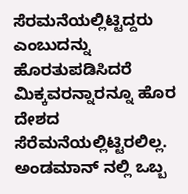ಸೆರಮನೆಯಲ್ಲಿಟ್ಟಿದ್ದರು ಎಂಬುದನ್ನು ಹೊರತುಪಡಿಸಿದರೆ ಮಿಕ್ಕವರನ್ನಾರನ್ನೂ ಹೊರ ದೇಶದ ಸೆರೆಮನೆಯಲ್ಲಿಟ್ಟಿರಲಿಲ್ಲ. ಅಂಡಮಾನ್ ನಲ್ಲಿ ಒಬ್ಬ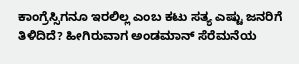ಕಾಂಗ್ರೆಸ್ಸಿಗನೂ ಇರಲಿಲ್ಲ ಎಂಬ ಕಟು ಸತ್ಯ ಎಷ್ಟು ಜನರಿಗೆ ತಿಳಿದಿದೆ? ಹೀಗಿರುವಾಗ ಅಂಡಮಾನ್ ಸೆರೆಮನೆಯ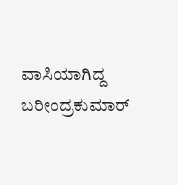ವಾಸಿಯಾಗಿದ್ದ ಬರೀಂದ್ರಕುಮಾರ್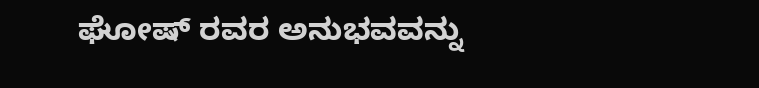ಘೋಷ್ ರವರ ಅನುಭವವನ್ನು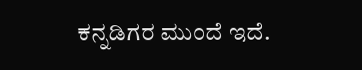ಕನ್ನಡಿಗರ ಮುಂದೆ ಇದೆ.